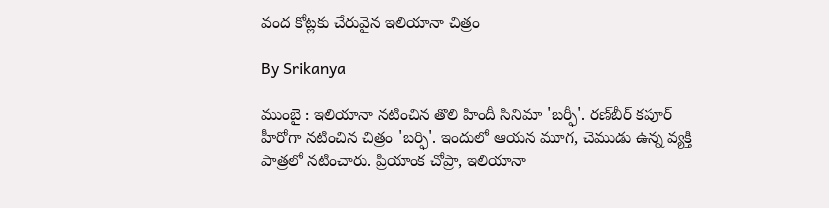వంద కోట్లకు చేరువైన ఇలియానా చిత్రం

By Srikanya

ముంబై : ఇలియానా నటించిన తొలి హిందీ సినిమా 'బర్ఫీ'. రణ్‌బీర్‌ కపూర్‌ హీరోగా నటించిన చిత్రం 'బర్ఫి'. ఇందులో ఆయన మూగ, చెముడు ఉన్న వ్యక్తి పాత్రలో నటించారు. ప్రియాంక చోప్రా, ఇలియానా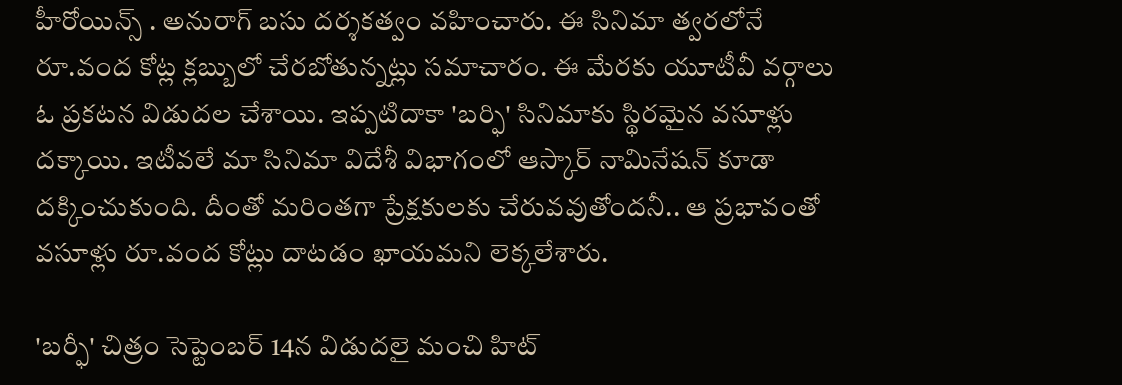హీరోయిన్స్ . అనురాగ్‌ బసు దర్శకత్వం వహించారు. ఈ సినిమా త్వరలోనే రూ.వంద కోట్ల క్లబ్బులో చేరబోతున్నట్లు సమాచారం. ఈ మేరకు యూటీవీ వర్గాలు ఓ ప్రకటన విడుదల చేశాయి. ఇప్పటిదాకా 'బర్ఫి' సినిమాకు స్థిరమైన వసూళ్లు దక్కాయి. ఇటీవలే మా సినిమా విదేశీ విభాగంలో ఆస్కార్‌ నామినేషన్‌ కూడా దక్కించుకుంది. దీంతో మరింతగా ప్రేక్షకులకు చేరువవుతోందనీ.. ఆ ప్రభావంతో వసూళ్లు రూ.వంద కోట్లు దాటడం ఖాయమని లెక్కలేశారు.

'బర్ఫీ' చిత్రం సెప్టెంబర్ 14న విడుదలై మంచి హిట్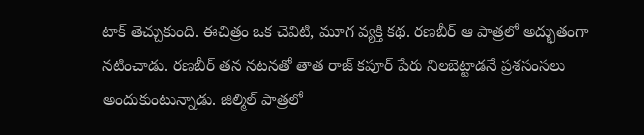టాక్ తెచ్చుకుంది. ఈచిత్రం ఒక చెవిటి, మూగ వ్యక్తి కథ. రణబీర్ ఆ పాత్రలో అద్భుతంగా నటించాడు. రణబీర్ తన నటనతో తాత రాజ్ కపూర్ పేరు నిలబెట్టాడనే ప్రశసంసలు అందుకుంటున్నాడు. జిల్మిల్ పాత్రలో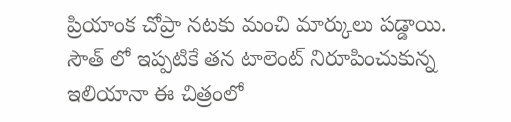ప్రియాంక చోప్రా నటకు మంచి మార్కులు పడ్డాయి. సౌత్ లో ఇప్పటికే తన టాలెంట్ నిరూపించుకున్న ఇలియానా ఈ చిత్రంలో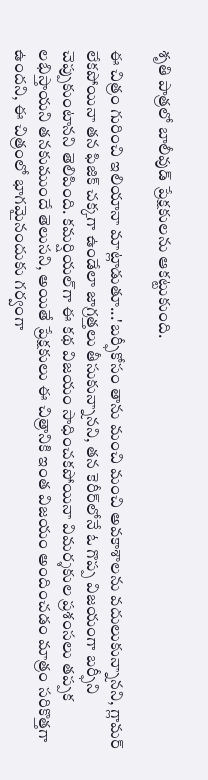శృతి పాత్రలో బాలీవుడ్ ప్రేక్షకులను ఆకట్టుకుంది.

ఈ చిత్రం గురించి ఇలియానా మాట్లాడుతూ...'బర్ఫీకోసం తాను మంచి మంచి అవకాశాలను వదులుకున్నానని, గ్లామర్ లేకపోయినా తన ఫిజిక్ చక్కగా ఉండేలా జాగ్రత్తలు తీసుకున్నానని, తన కెరీర్‌లోనే ఓ గొప్ప విజయంగా బర్ఫీని చెప్పుకుంటానని తెలిపింది. కమర్షియల్‌గా ఈ కథ విజయం సాధించకపోయినా విమర్శకుల ప్రశంసలు తప్పక లభిస్తాయని తనకుముందే తెలుసని, అయితే ప్రేక్షకులు ఈ చిత్రానికి ఇంత విజయం అందించడం మాత్రం సరికొత్తగా ఉందని, ఈ చిత్రంలో భాగమైనందుకు గర్వంగా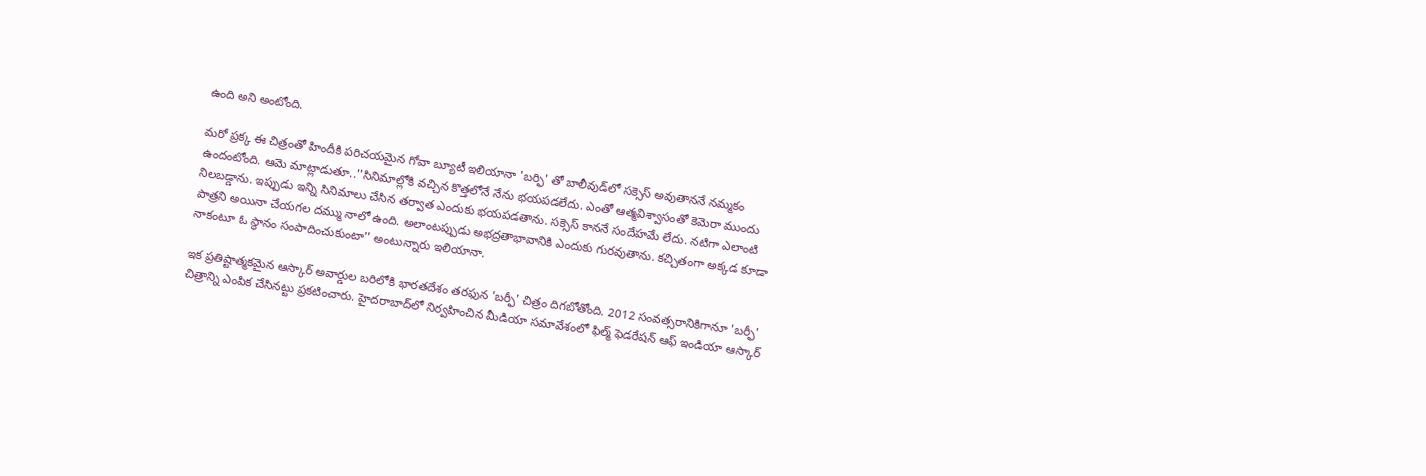ఉంది అని అంటోంది.

మరో ప్రక్క ఈ చిత్రంతో హిందీకి పరిచయమైన గోవా బ్యూటీ ఇలియానా 'బర్ఫి' తో బాలీవుడ్‌లో సక్సెస్ అవుతాననే నమ్మకం ఉందంటోంది. ఆమె మాట్లాడుతూ..''సినిమాల్లోకి వచ్చిన కొత్తలోనే నేను భయపడలేదు. ఎంతో ఆత్మవిశ్వాసంతో కెమెరా ముందు నిలబడ్డాను. ఇప్పుడు ఇన్ని సినిమాలు చేసిన తర్వాత ఎందుకు భయపడతాను. సక్సెస్ కాననే సందేహమే లేదు. నటిగా ఎలాంటి పాత్రని అయినా చేయగల దమ్ము నాలో ఉంది. అలాంటప్పుడు అభద్రతాభావానికి ఎందుకు గురవుతాను. కచ్చితంగా అక్కడ కూడా నాకంటూ ఓ స్థానం సంపాదించుకుంటా'' అంటున్నారు ఇలియానా.

ఇక ప్రతిష్టాత్మకమైన ఆస్కార్‌ అవార్డుల బరిలోకి భారతదేశం తరఫున 'బర్ఫీ' చిత్రం దిగబోతోంది. 2012 సంవత్సరానికిగానూ 'బర్ఫీ' చిత్రాన్ని ఎంపిక చేసినట్టు ప్రకటించారు. హైదరాబాద్‌లో నిర్వహించిన మీడియా సమావేశంలో ఫిల్మ్‌ ఫెడరేషన్‌ ఆఫ్‌ ఇండియా ఆస్కార్‌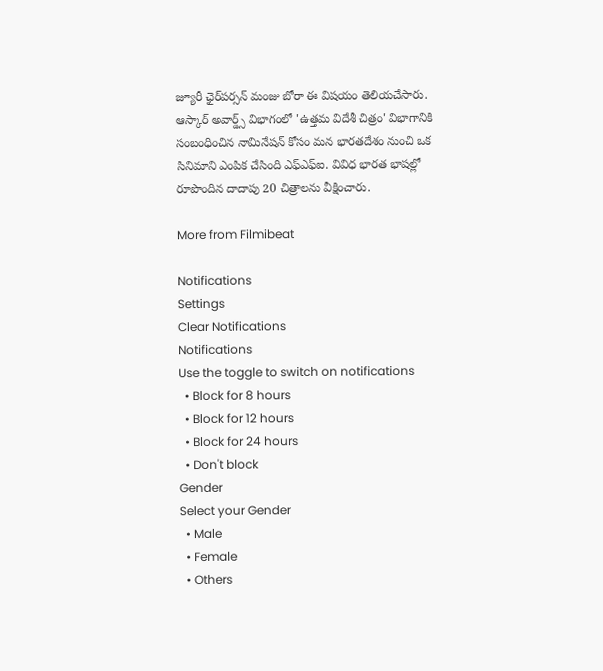జ్యూరీ ఛైర్‌పర్సన్‌ మంజు బోరా ఈ విషయం తెలియచేసారు. ఆస్కార్ అవార్డ్స్ విభాగంలో 'ఉత్తమ విదేశీ చిత్రం' విభాగానికి సంబంధించిన నామినేషన్ కోసం మన భారతదేశం నుంచి ఒక సినిమాని ఎంపిక చేసింది ఎఫ్‌ఎఫ్‌ఐ. వివిధ భారత భాషల్లో రూపొందిన దాదాపు 20 చిత్రాలను వీక్షించారు.

More from Filmibeat

Notifications
Settings
Clear Notifications
Notifications
Use the toggle to switch on notifications
  • Block for 8 hours
  • Block for 12 hours
  • Block for 24 hours
  • Don't block
Gender
Select your Gender
  • Male
  • Female
  • Others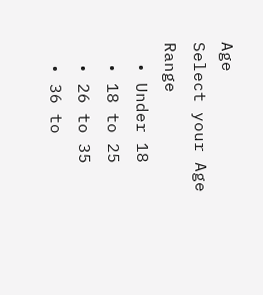Age
Select your Age Range
  • Under 18
  • 18 to 25
  • 26 to 35
  • 36 to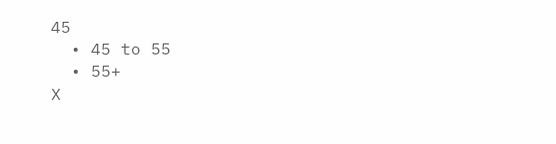45
  • 45 to 55
  • 55+
X